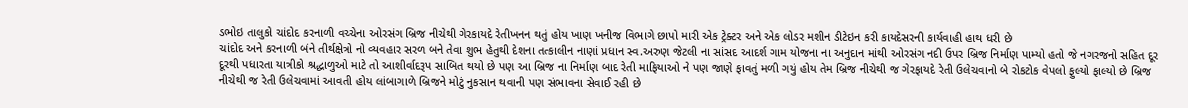ડભોઇ તાલુકો ચાંદોદ કરનાળી વચ્ચેના ઓરસંગ બ્રિજ નીચેથી ગેરકાયદે રેતીખનન થતું હોય ખાણ ખનીજ વિભાગે છાપો મારી એક ટ્રેક્ટર અને એક લોડર મશીન ડીટેઇન કરી કાયદેસરની કાર્યવાહી હાથ ધરી છે
ચાંદોદ અને કરનાળી બંને તીર્થક્ષેત્રો નો વ્યવહાર સરળ બને તેવા શુભ હેતુથી દેશના તત્કાલીન નાણાં પ્રધાન સ્વ.અરુણ જેટલી ના સાંસદ આદર્શ ગામ યોજના ના અનુદાન માંથી ઓરસંગ નદી ઉપર બ્રિજ નિર્માણ પામ્યો હતો જે નગરજનો સહિત દૂર દૂરથી પધારતા યાત્રીકો શ્રદ્ધાળુઓ માટે તો આશીર્વાદરૂપ સાબિત થયો છે પણ આ બ્રિજ ના નિર્માણ બાદ રેતી માફિયાઓ ને પણ જાણે ફાવતું મળી ગયું હોય તેમ બ્રિજ નીચેથી જ ગેરફાયદે રેતી ઉલેચવાનો બે રોકટોક વેપલો ફુલ્યો ફાલ્યો છે બ્રિજ નીચેથી જ રેતી ઉલેચવામાં આવતી હોય લાંબાગાળે બ્રિજને મોટું નુકસાન થવાની પણ સંભાવના સેવાઈ રહી છે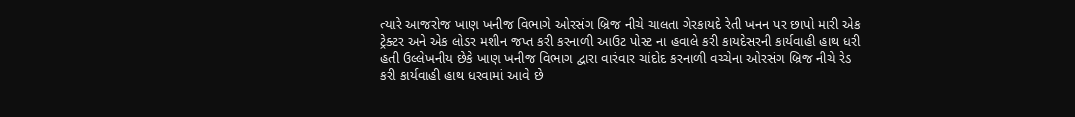ત્યારે આજરોજ ખાણ ખનીજ વિભાગે ઓરસંગ બ્રિજ નીચે ચાલતા ગેરકાયદે રેતી ખનન પર છાપો મારી એક ટ્રેક્ટર અને એક લોડર મશીન જપ્ત કરી કરનાળી આઉટ પોસ્ટ ના હવાલે કરી કાયદેસરની કાર્યવાહી હાથ ધરી હતી ઉલ્લેખનીય છેકે ખાણ ખનીજ વિભાગ દ્વારા વારંવાર ચાંદોદ કરનાળી વચ્ચેના ઓરસંગ બ્રિજ નીચે રેડ કરી કાર્યવાહી હાથ ધરવામાં આવે છે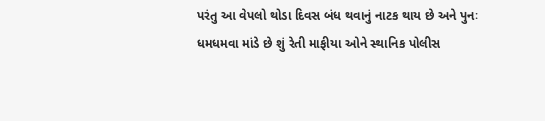પરંતુ આ વેપલો થોડા દિવસ બંધ થવાનું નાટક થાય છે અને પુનઃ ધમધમવા માંડે છે શું રેતી માફીયા ઓને સ્થાનિક પોલીસ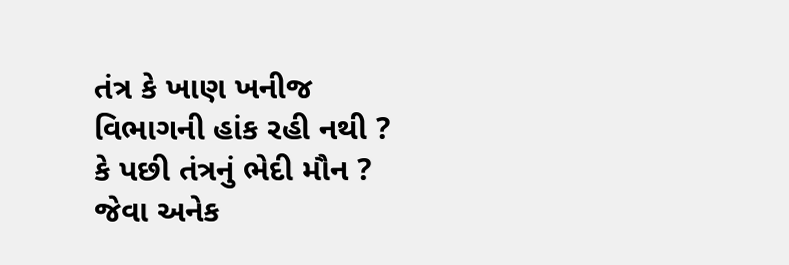તંત્ર કે ખાણ ખનીજ વિભાગની હાંક રહી નથી ? કે પછી તંત્રનું ભેદી મૌન ? જેવા અનેક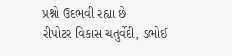પ્રશ્નો ઉદભવી રહ્યા છે
રીપોટર વિકાસ ચતુર્વેદી, ડભોઈ